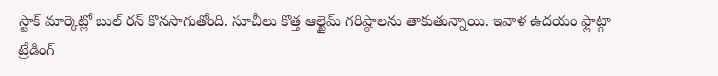స్టాక్ మార్కెట్లో బుల్ రన్ కొనసాగుతోంది. సూచీలు కొత్త ఆల్టైమ్ గరిష్ఠాలను తాకుతున్నాయి. ఇవాళ ఉదయం ఫ్లాట్గా ట్రేడింగ్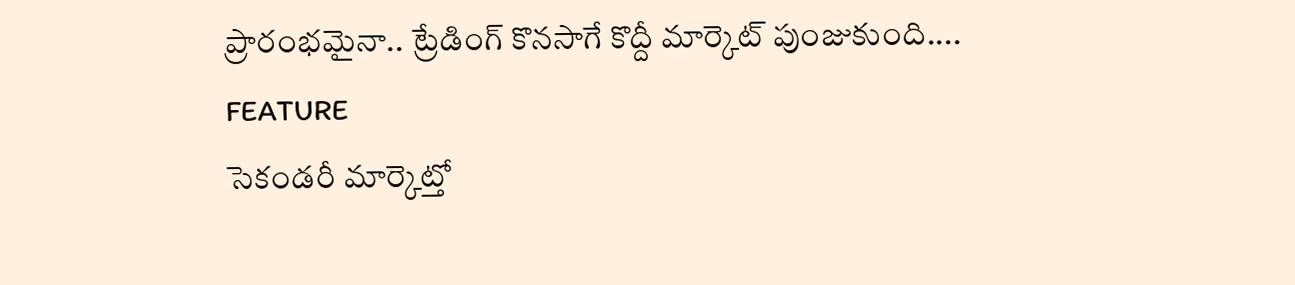ప్రారంభమైనా.. ట్రేడింగ్ కొనసాగే కొద్దీ మార్కెట్ పుంజుకుంది....
FEATURE
సెకండరీ మార్కెట్తో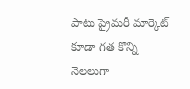పాటు ప్రైమరీ మార్కెట్ కూడా గత కొన్ని నెలలుగా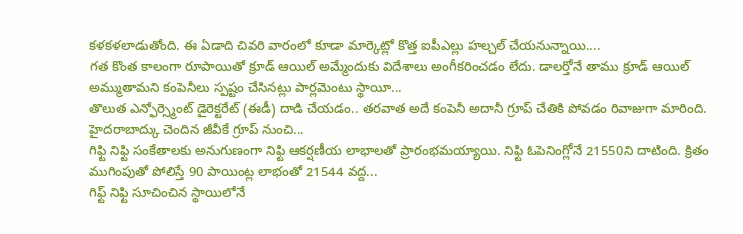కళకళలాడుతోంది. ఈ ఏడాది చివరి వారంలో కూడా మార్కెట్లో కొత్త ఐపీఎల్లు హల్చల్ చేయనున్నాయి....
గత కొంత కాలంగా రూపాయితో క్రూడ్ ఆయిల్ అమ్మేందుకు విదేశాలు అంగీకరించడం లేదు. డాలర్తోనే తాము క్రూడ్ ఆయిల్ అమ్ముతామని కంపెనీలు స్పష్టం చేసినట్లు పార్లమెంటు స్థాయీ...
తొలుత ఎన్ఫోర్స్మెంట్ డైరెక్టరేట్ (ఈడీ) దాడి చేయడం.. తరవాత అదే కంపెనీ అదానీ గ్రూప్ చేతికి పోవడం రివాజుగా మారింది. హైదరాబాద్కు చెందిన జీవీకే గ్రూప్ నుంచి...
గిఫ్టి నిఫ్టి సంకేతాలకు అనుగుణంగా నిఫ్టి ఆకర్షణీయ లాభాలతో ప్రారంభమయ్యాయి. నిఫ్టి ఓపెనింగ్లోనే 21550ని దాటింది. క్రితం ముగింపుతో పోలిస్తే 90 పాయింట్ల లాభంతో 21544 వద్ద...
గిఫ్ట్ నిఫ్టి సూచించిన స్థాయిలోనే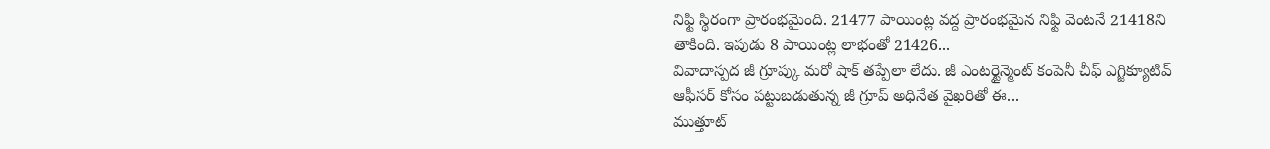నిఫ్టి స్థిరంగా ప్రారంభమైంది. 21477 పాయింట్ల వద్ద ప్రారంభమైన నిఫ్టి వెంటనే 21418ని తాకింది. ఇపుడు 8 పాయింట్ల లాభంతో 21426...
వివాదాస్పద జీ గ్రూప్కు మరో షాక్ తప్పేలా లేదు. జీ ఎంటర్టైన్మెంట్ కంపెనీ చీఫ్ ఎగ్జిక్యూటివ్ ఆఫీసర్ కోసం పట్టుబడుతున్న జీ గ్రూప్ అధినేత వైఖరితో ఈ...
ముత్తూట్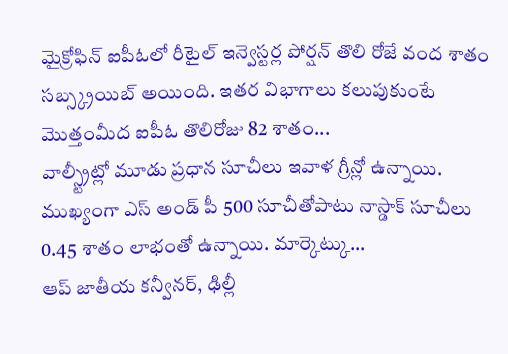మైక్రోఫిన్ ఐపీఓలో రీటైల్ ఇన్వెస్టర్ల పోర్షన్ తొలి రోజే వంద శాతం సబ్స్క్రయిబ్ అయింది. ఇతర విభాగాలు కలుపుకుంటే మొత్తంమీద ఐపీఓ తొలిరోజు 82 శాతం...
వాల్స్ట్రీట్లో మూడు ప్రధాన సూచీలు ఇవాళ గ్రీన్లో ఉన్నాయి. ముఖ్యంగా ఎస్ అండ్ పీ 500 సూచీతోపాటు నాస్డాక్ సూచీలు 0.45 శాతం లాభంతో ఉన్నాయి. మార్కెట్కు...
ఆప్ జాతీయ కన్వీనర్, ఢిల్లీ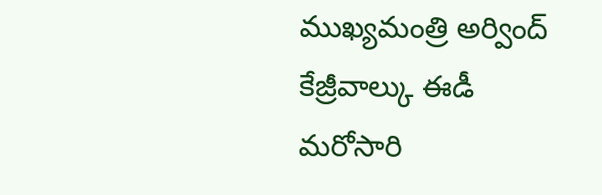ముఖ్యమంత్రి అర్వింద్ కేజ్రీవాల్కు ఈడీ మరోసారి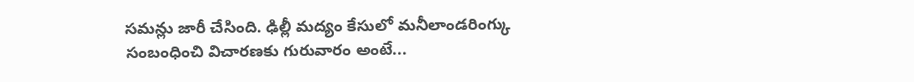సమన్లు జారీ చేసింది. ఢిల్లీ మద్యం కేసులో మనీలాండరింగ్కు సంబంధించి విచారణకు గురువారం అంటే...